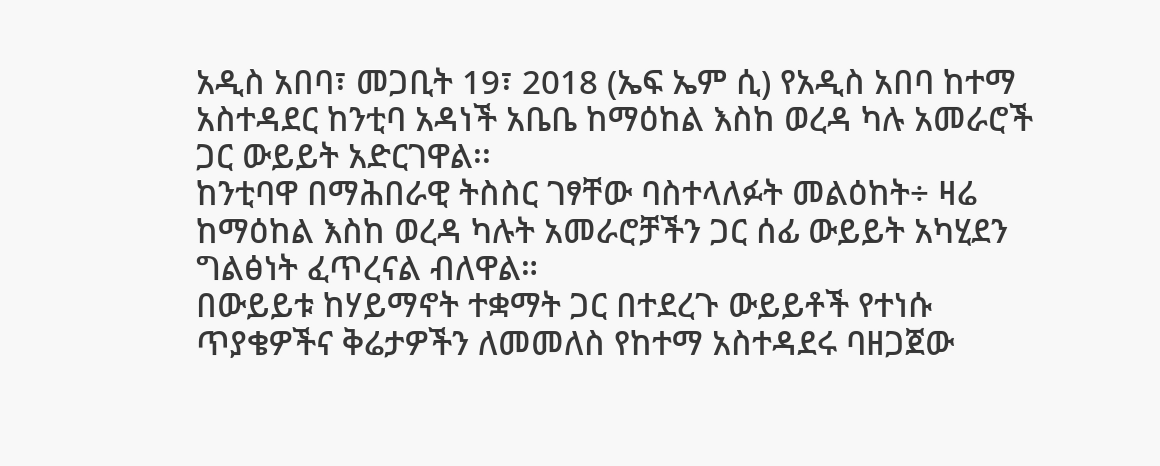አዲስ አበባ፣ መጋቢት 19፣ 2018 (ኤፍ ኤም ሲ) የአዲስ አበባ ከተማ አስተዳደር ከንቲባ አዳነች አቤቤ ከማዕከል እስከ ወረዳ ካሉ አመራሮች ጋር ውይይት አድርገዋል፡፡
ከንቲባዋ በማሕበራዊ ትስስር ገፃቸው ባስተላለፉት መልዕከት÷ ዛሬ ከማዕከል እስከ ወረዳ ካሉት አመራሮቻችን ጋር ሰፊ ውይይት አካሂደን ግልፅነት ፈጥረናል ብለዋል።
በውይይቱ ከሃይማኖት ተቋማት ጋር በተደረጉ ውይይቶች የተነሱ ጥያቄዎችና ቅሬታዎችን ለመመለስ የከተማ አስተዳደሩ ባዘጋጀው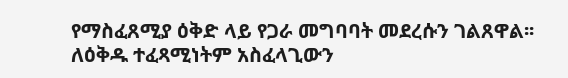የማስፈጸሚያ ዕቅድ ላይ የጋራ መግባባት መደረሱን ገልጸዋል፡፡
ለዕቅዱ ተፈጻሚነትም አስፈላጊውን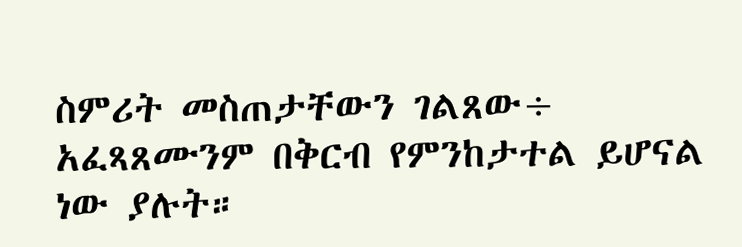ስምሪት መስጠታቸውን ገልጸው÷ አፈጻጸሙንም በቅርብ የምንከታተል ይሆናል ነው ያሉት።